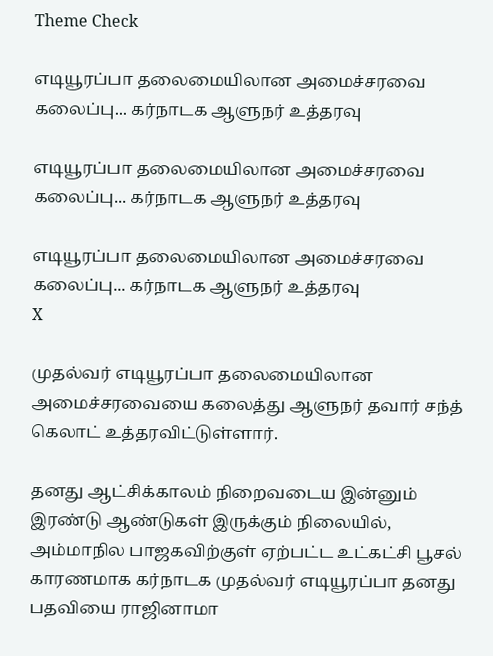Theme Check

எடியூரப்பா தலைமையிலான அமைச்சரவை கலைப்பு... கர்நாடக ஆளுநர் உத்தரவு

எடியூரப்பா தலைமையிலான அமைச்சரவை கலைப்பு... கர்நாடக ஆளுநர் உத்தரவு

எடியூரப்பா தலைமையிலான அமைச்சரவை கலைப்பு... கர்நாடக ஆளுநர் உத்தரவு
X

முதல்வர் எடியூரப்பா தலைமையிலான அமைச்சரவையை கலைத்து ஆளுநர் தவார் சந்த் கெலாட் உத்தரவிட்டுள்ளார்.

தனது ஆட்சிக்காலம் நிறைவடைய இன்னும் இரண்டு ஆண்டுகள் இருக்கும் நிலையில், அம்மாநில பாஜகவிற்குள் ஏற்பட்ட உட்கட்சி பூசல் காரணமாக கர்நாடக முதல்வர் எடியூரப்பா தனது பதவியை ராஜினாமா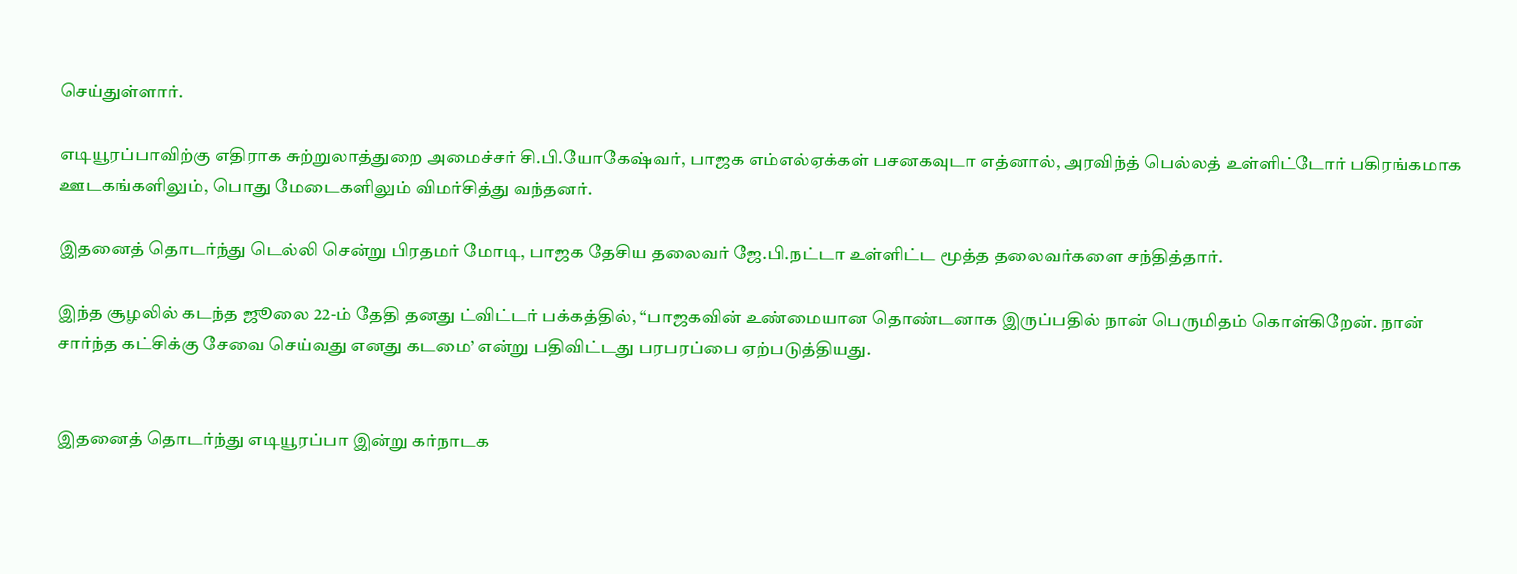செய்துள்ளார்.

எடியூரப்பாவிற்கு எதிராக சுற்றுலாத்துறை அமைச்சர் சி.பி.யோகேஷ்வர், பாஜக எம்எல்ஏக்கள் பசனகவுடா எத்னால், அரவிந்த் பெல்லத் உள்ளிட்டோர் பகிரங்கமாக ஊடகங்களிலும், பொது மேடைகளிலும் விமர்சித்து வந்தனர்.

இதனைத் தொடர்ந்து டெல்லி சென்று பிரதமர் மோடி, பாஜக தேசிய தலைவர் ஜே.பி.நட்டா உள்ளிட்ட மூத்த தலைவர்களை சந்தித்தார்.

இந்த சூழலில் கடந்த ஜூலை 22-ம் தேதி தனது ட்விட்டர் பக்கத்தில், “பாஜகவின் உண்மையான தொண்டனாக இருப்பதில் நான் பெருமிதம் கொள்கிறேன். நான் சார்ந்த கட்சிக்கு சேவை செய்வது எனது கடமை’ என்று பதிவிட்டது பரபரப்பை ஏற்படுத்தியது.


இதனைத் தொடர்ந்து எடியூரப்பா இன்று கர்நாடக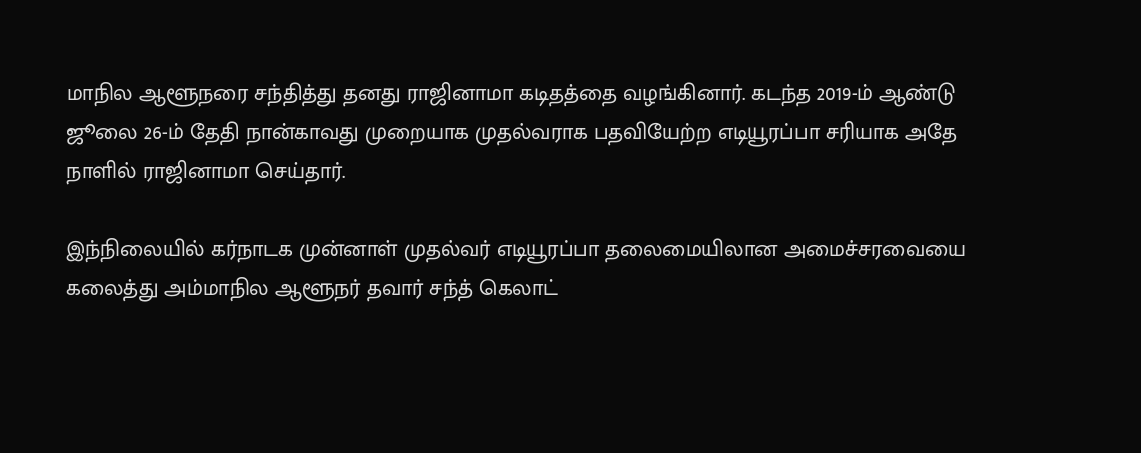மாநில ஆளூநரை சந்தித்து தனது ராஜினாமா கடிதத்தை வழங்கினார். கடந்த 2019-ம் ஆண்டு ஜூலை 26-ம் தேதி நான்காவது முறையாக முதல்வராக பதவியேற்ற எடியூரப்பா சரியாக அதே நாளில் ராஜினாமா செய்தார்.

இந்நிலையில் கர்நாடக முன்னாள் முதல்வர் எடியூரப்பா தலைமையிலான அமைச்சரவையை கலைத்து அம்மாநில ஆளூநர் தவார் சந்த் கெலாட்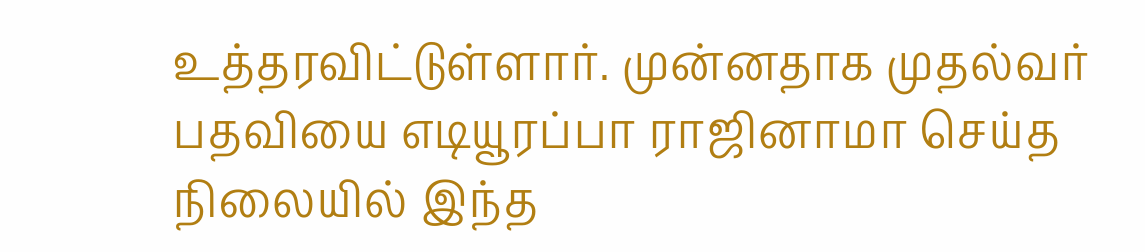உத்தரவிட்டுள்ளார். முன்னதாக முதல்வர் பதவியை எடியூரப்பா ராஜினாமா செய்த நிலையில் இந்த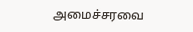அமைச்சரவை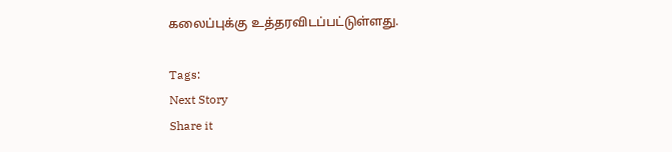கலைப்புக்கு உத்தரவிடப்பட்டுள்ளது.

Tags:
Next Story
Share it